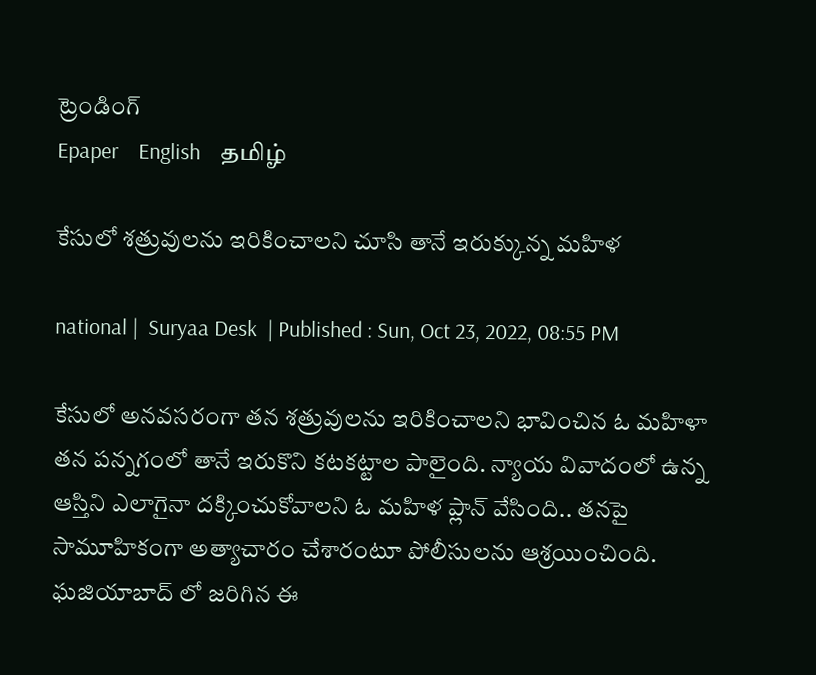ట్రెండింగ్
Epaper    English    தமிழ்

కేసులో శత్రువులను ఇరికించాలని చూసి తానే ఇరుక్కున్న మహిళ

national |  Suryaa Desk  | Published : Sun, Oct 23, 2022, 08:55 PM

కేసులో అనవసరంగా తన శత్రువులను ఇరికించాలని భావించిన ఓ మహిళా  తన పన్నగంలో తానే ఇరుకొని కటకట్టాల పాలైంది. న్యాయ వివాదంలో ఉన్న ఆస్తిని ఎలాగైనా దక్కించుకోవాలని ఓ మహిళ ప్లాన్ వేసింది.. తనపై సామూహికంగా అత్యాచారం చేశారంటూ పోలీసులను ఆశ్రయించింది. ఘజియాబాద్ లో జరిగిన ఈ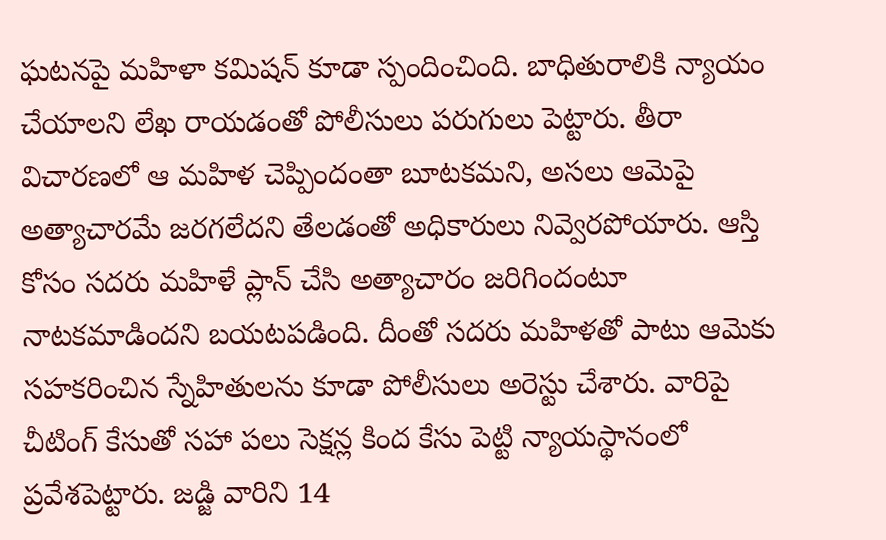ఘటనపై మహిళా కమిషన్ కూడా స్పందించింది. బాధితురాలికి న్యాయం చేయాలని లేఖ రాయడంతో పోలీసులు పరుగులు పెట్టారు. తీరా విచారణలో ఆ మహిళ చెప్పిందంతా బూటకమని, అసలు ఆమెపై అత్యాచారమే జరగలేదని తేలడంతో అధికారులు నివ్వెరపోయారు. ఆస్తి కోసం సదరు మహిళే ప్లాన్ చేసి అత్యాచారం జరిగిందంటూ నాటకమాడిందని బయటపడింది. దీంతో సదరు మహిళతో పాటు ఆమెకు సహకరించిన స్నేహితులను కూడా పోలీసులు అరెస్టు చేశారు. వారిపై చీటింగ్ కేసుతో సహా పలు సెక్షన్ల కింద కేసు పెట్టి న్యాయస్థానంలో ప్రవేశపెట్టారు. జడ్జి వారిని 14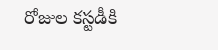రోజుల కస్టడీకి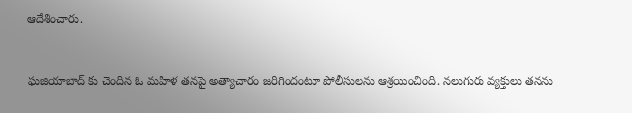ఆదేశించారు.


ఘజియాబాద్ కు చెందిన ఓ మహిళ తనపై అత్యాచారం జరిగిందంటూ పోలీసులను ఆశ్రయించింది. నలుగురు వ్యక్తులు తనను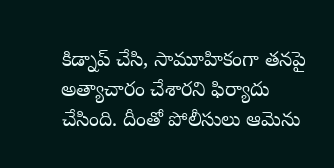కిడ్నాప్ చేసి, సామూహికంగా తనపై అత్యాచారం చేశారని ఫిర్యాదు చేసింది. దీంతో పోలీసులు ఆమెను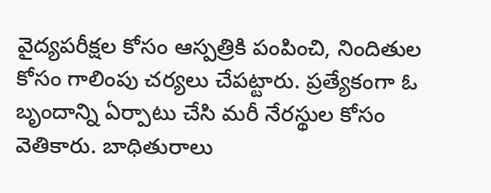వైద్యపరీక్షల కోసం ఆస్పత్రికి పంపించి, నిందితుల కోసం గాలింపు చర్యలు చేపట్టారు. ప్రత్యేకంగా ఓ బృందాన్ని ఏర్పాటు చేసి మరీ నేరస్థుల కోసం వెతికారు. బాధితురాలు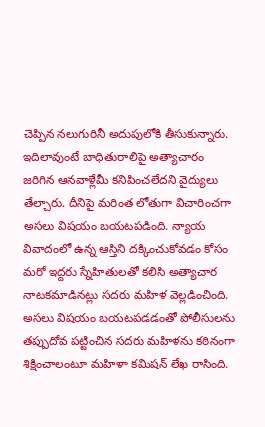చెప్పిన నలుగురినీ అదుపులోకి తీసుకున్నారు. ఇదిలావుంటే బాధితురాలిపై అత్యాచారం జరిగిన ఆనవాళ్లేమీ కనిపించలేదని వైద్యులు తేల్చారు. దీనిపై మరింత లోతుగా విచారించగా అసలు విషయం బయటపడింది. న్యాయ వివాదంలో ఉన్న ఆస్తిని దక్కించుకోవడం కోసం మరో ఇద్దరు స్నేహితులతో కలిసి అత్యాచార నాటకమాడినట్లు సదరు మహిళ వెల్లడించింది. అసలు విషయం బయటపడడంతో పోలీసులను తప్పుదోవ పట్టించిన సదరు మహిళను కఠినంగా శిక్షించాలంటూ మహిళా కమిషన్ లేఖ రాసింది.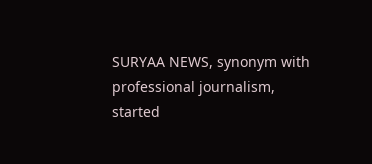SURYAA NEWS, synonym with professional journalism, started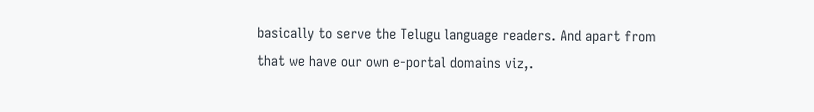basically to serve the Telugu language readers. And apart from that we have our own e-portal domains viz,.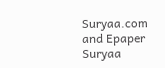Suryaa.com and Epaper Suryaa